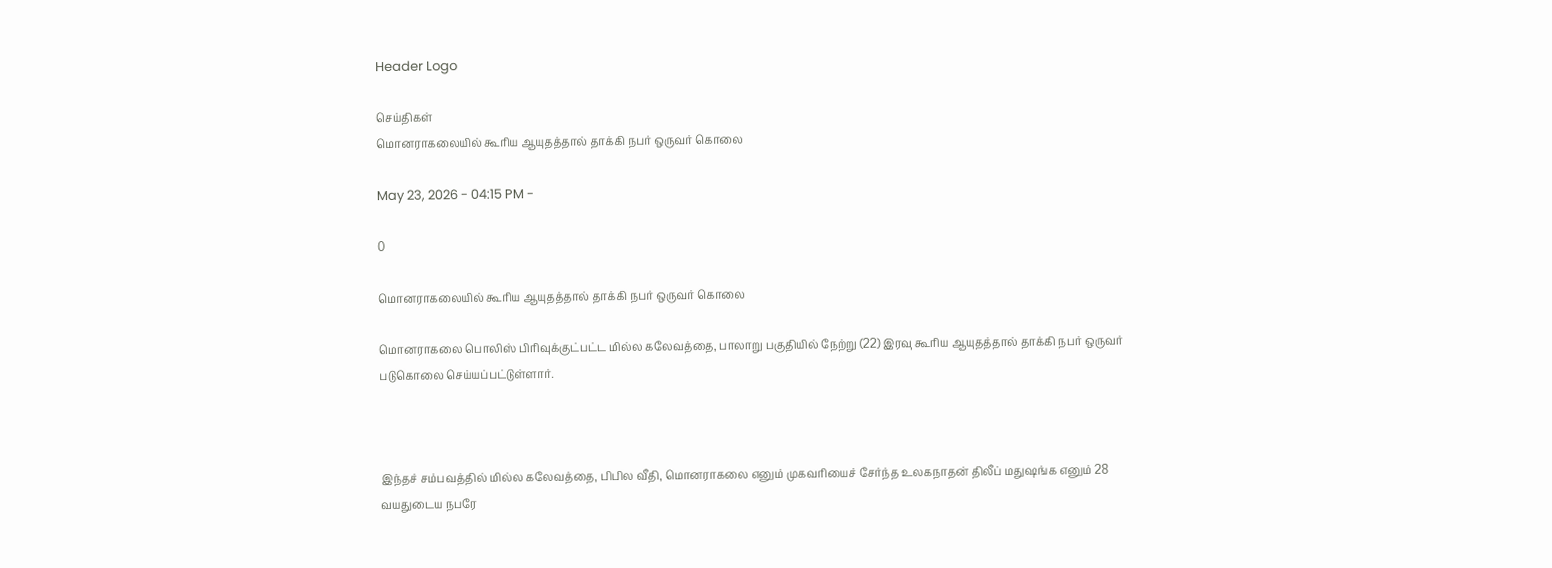Header Logo

செய்திகள்
மொனராகலையில் கூரிய ஆயுதத்தால் தாக்கி நபர் ஒருவர் கொலை

May 23, 2026 - 04:15 PM -

0

மொனராகலையில் கூரிய ஆயுதத்தால் தாக்கி நபர் ஒருவர் கொலை

மொனராகலை பொலிஸ் பிரிவுக்குட்பட்ட மில்ல கலேவத்தை, பாலாறு பகுதியில் நேற்று (22) இரவு கூரிய ஆயுதத்தால் தாக்கி நபர் ஒருவர் படுகொலை செய்யப்பட்டுள்ளார்.



இந்தச் சம்பவத்தில் மில்ல கலேவத்தை, பிபில வீதி, மொனராகலை எனும் முகவரியைச் சேர்ந்த உலகநாதன் திலீப் மதுஷங்க எனும் 28 வயதுடைய நபரே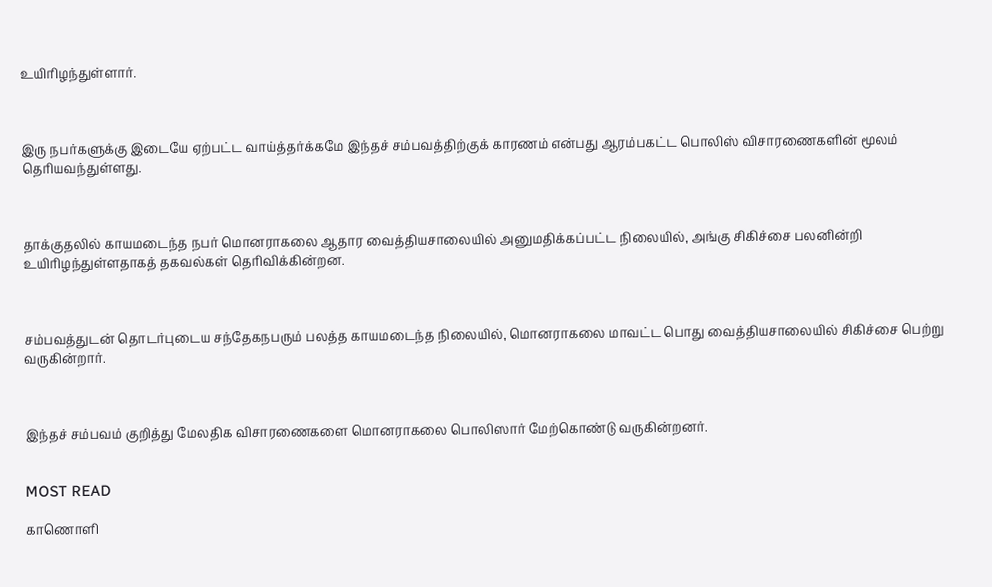உயிரிழந்துள்ளார்.



இரு நபர்களுக்கு இடையே ஏற்பட்ட வாய்த்தர்க்கமே இந்தச் சம்பவத்திற்குக் காரணம் என்பது ஆரம்பகட்ட பொலிஸ் விசாரணைகளின் மூலம் தெரியவந்துள்ளது.



தாக்குதலில் காயமடைந்த நபர் மொனராகலை ஆதார வைத்தியசாலையில் அனுமதிக்கப்பட்ட நிலையில், அங்கு சிகிச்சை பலனின்றி உயிரிழந்துள்ளதாகத் தகவல்கள் தெரிவிக்கின்றன.



சம்பவத்துடன் தொடர்புடைய சந்தேகநபரும் பலத்த காயமடைந்த நிலையில், மொனராகலை மாவட்ட பொது வைத்தியசாலையில் சிகிச்சை பெற்று வருகின்றார்.



இந்தச் சம்பவம் குறித்து மேலதிக விசாரணைகளை மொனராகலை பொலிஸார் மேற்கொண்டு வருகின்றனர்.


MOST READ

காணொளி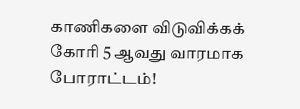காணிகளை விடுவிக்கக் கோரி 5 ஆவது வாரமாக போராட்டம்!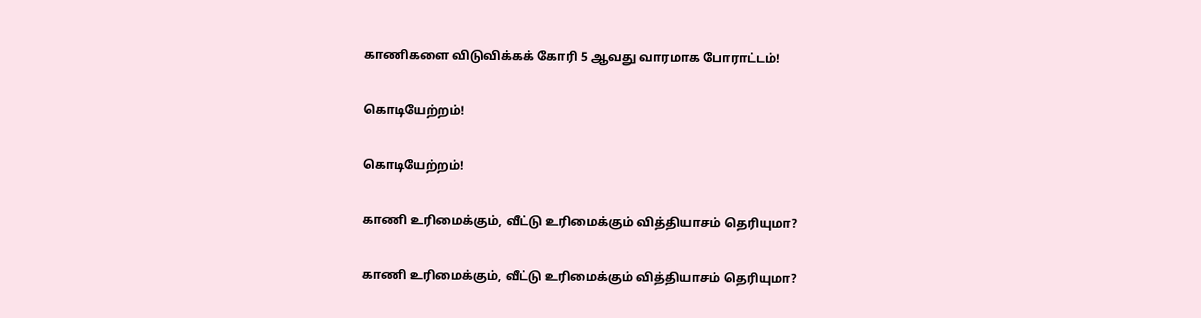காணிகளை விடுவிக்கக் கோரி 5 ஆவது வாரமாக போராட்டம்!

கொடியேற்றம்!

கொடியேற்றம்!

காணி உரிமைக்கும், வீட்டு உரிமைக்கும் வித்தியாசம் தெரியுமா?

காணி உரிமைக்கும், வீட்டு உரிமைக்கும் வித்தியாசம் தெரியுமா?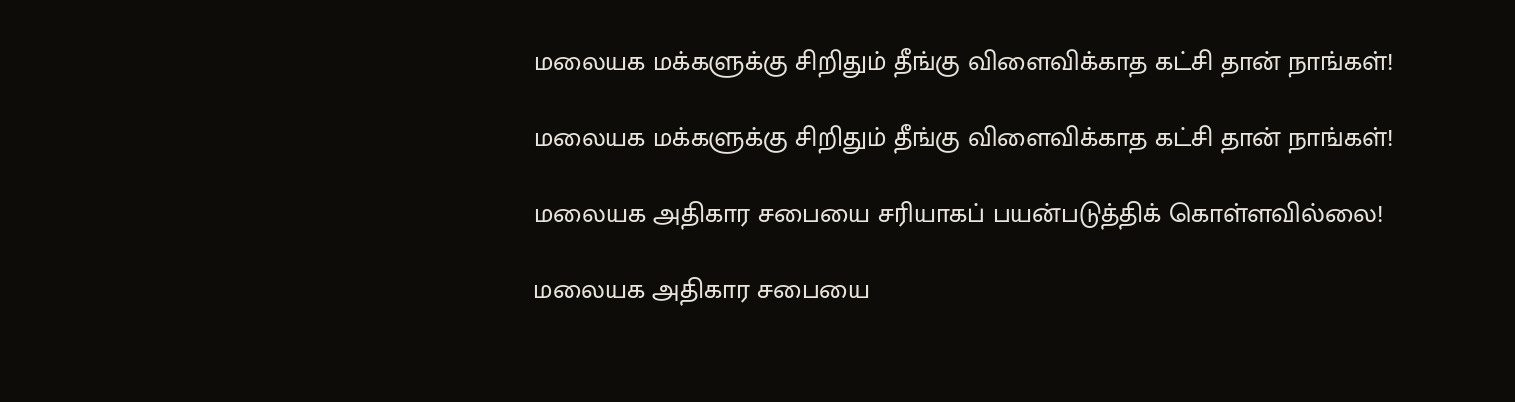மலையக மக்களுக்கு சிறிதும் தீங்கு விளைவிக்காத கட்சி தான் நாங்கள்!

மலையக மக்களுக்கு சிறிதும் தீங்கு விளைவிக்காத கட்சி தான் நாங்கள்!

மலையக அதிகார சபையை சரியாகப் பயன்படுத்திக் கொள்ளவில்லை!

மலையக அதிகார சபையை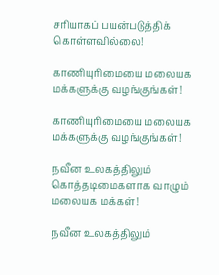சரியாகப் பயன்படுத்திக் கொள்ளவில்லை!

காணியுரிமையை மலையக மக்களுக்கு வழங்குங்கள்!

காணியுரிமையை மலையக மக்களுக்கு வழங்குங்கள்!

நவீன உலகத்திலும் கொத்தடிமைகளாக வாழும் மலையக மக்கள்!

நவீன உலகத்திலும்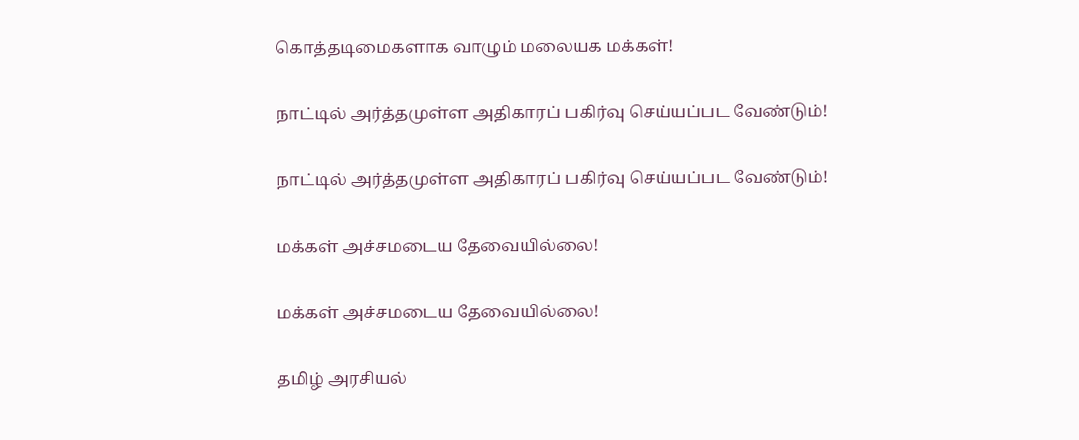கொத்தடிமைகளாக வாழும் மலையக மக்கள்!

நாட்டில் அர்த்தமுள்ள அதிகாரப் பகிர்வு செய்யப்பட வேண்டும்!

நாட்டில் அர்த்தமுள்ள அதிகாரப் பகிர்வு செய்யப்பட வேண்டும்!

மக்கள் அச்சமடைய தேவையில்லை!

மக்கள் அச்சமடைய தேவையில்லை!

தமிழ் அரசியல்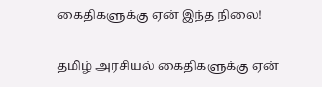கைதிகளுக்கு ஏன் இந்த நிலை!

தமிழ் அரசியல் கைதிகளுக்கு ஏன்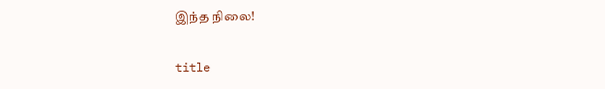இந்த நிலை!

title